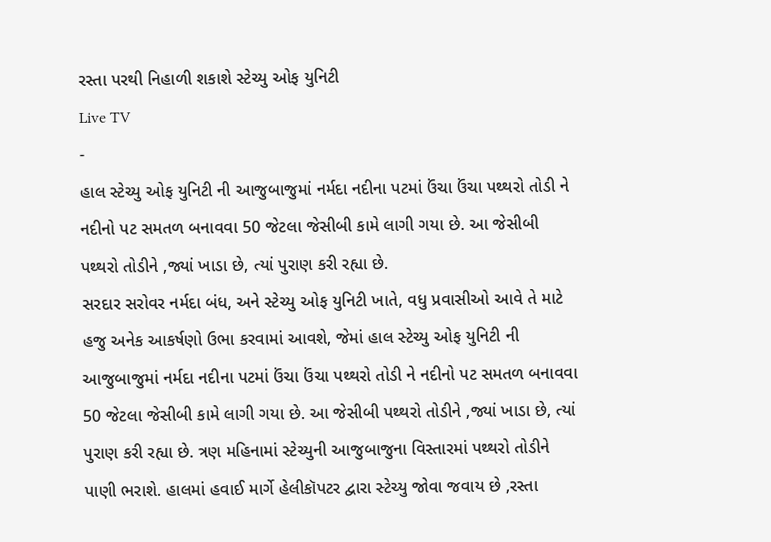રસ્તા પરથી નિહાળી શકાશે સ્ટેચ્યુ ઓફ યુનિટી
Live TV
-
હાલ સ્ટેચ્યુ ઓફ યુનિટી ની આજુબાજુમાં નર્મદા નદીના પટમાં ઉંચા ઉંચા પથ્થરો તોડી ને નદીનો પટ સમતળ બનાવવા 50 જેટલા જેસીબી કામે લાગી ગયા છે. આ જેસીબી પથ્થરો તોડીને ,જ્યાં ખાડા છે, ત્યાં પુરાણ કરી રહ્યા છે.
સરદાર સરોવર નર્મદા બંધ, અને સ્ટેચ્યુ ઓફ યુનિટી ખાતે, વધુ પ્રવાસીઓ આવે તે માટે હજુ અનેક આકર્ષણો ઉભા કરવામાં આવશે, જેમાં હાલ સ્ટેચ્યુ ઓફ યુનિટી ની આજુબાજુમાં નર્મદા નદીના પટમાં ઉંચા ઉંચા પથ્થરો તોડી ને નદીનો પટ સમતળ બનાવવા 50 જેટલા જેસીબી કામે લાગી ગયા છે. આ જેસીબી પથ્થરો તોડીને ,જ્યાં ખાડા છે, ત્યાં પુરાણ કરી રહ્યા છે. ત્રણ મહિનામાં સ્ટેચ્યુની આજુબાજુના વિસ્તારમાં પથ્થરો તોડીને પાણી ભરાશે. હાલમાં હવાઈ માર્ગે હેલીકૉપટર દ્વારા સ્ટેચ્યુ જોવા જવાય છે ,રસ્તા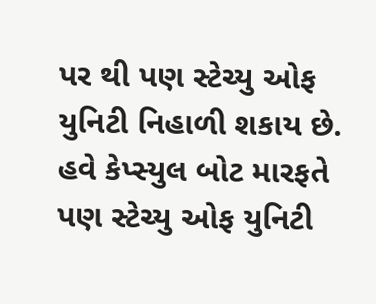પર થી પણ સ્ટેચ્યુ ઓફ યુનિટી નિહાળી શકાય છે. હવે કેપ્સ્યુલ બોટ મારફતે પણ સ્ટેચ્યુ ઓફ યુનિટી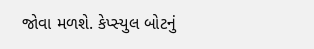જોવા મળશે. કેપ્સ્યુલ બોટનું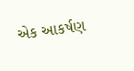એક આકર્ષણ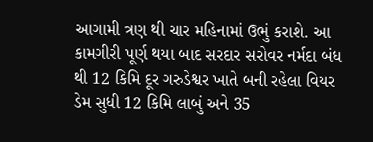આગામી ત્રણ થી ચાર મહિનામાં ઉભું કરાશે. આ કામગીરી પૂર્ણ થયા બાદ સરદાર સરોવર નર્મદા બંધ થી 12 કિમિ દૂર ગરુડેશ્વર ખાતે બની રહેલા વિયર ડેમ સુધી 12 કિમિ લાબું અને 35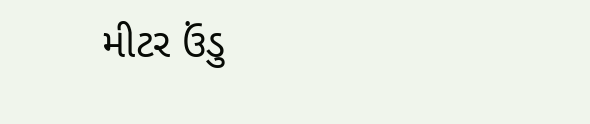મીટર ઉંડુ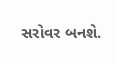સરોવર બનશે.